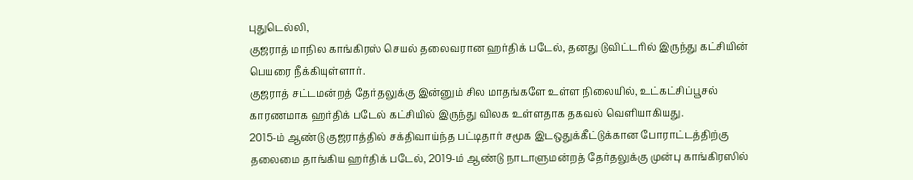புதுடெல்லி,
குஜராத் மாநில காங்கிரஸ் செயல் தலைவரான ஹர்திக் படேல், தனது டுவிட்டரில் இருந்து கட்சியின் பெயரை நீக்கியுள்ளார்.
குஜராத் சட்டமன்றத் தேர்தலுக்கு இன்னும் சில மாதங்களே உள்ள நிலையில், உட்கட்சிப்பூசல் காரணமாக ஹர்திக் படேல் கட்சியில் இருந்து விலக உள்ளதாக தகவல் வெளியாகியது.
2015-ம் ஆண்டு குஜராத்தில் சக்திவாய்ந்த பட்டிதார் சமூக இடஒதுக்கீட்டுக்கான போராட்டத்திற்கு தலைமை தாங்கிய ஹர்திக் படேல், 2019-ம் ஆண்டு நாடாளுமன்றத் தேர்தலுக்கு முன்பு காங்கிரஸில்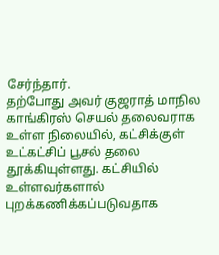சேர்ந்தார்.
தற்போது அவர் குஜராத் மாநில காங்கிரஸ் செயல் தலைவராக உள்ள நிலையில், கட்சிக்குள் உட்கட்சிப் பூசல் தலை தூக்கியுள்ளது. கட்சியில் உள்ளவர்களால் புறக்கணிக்கப்படுவதாக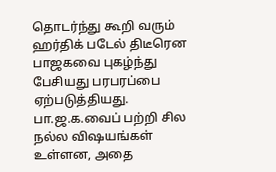தொடர்ந்து கூறி வரும் ஹர்திக் படேல் திடீரென பாஜகவை புகழ்ந்து பேசியது பரபரப்பை ஏற்படுத்தியது.
பா.ஜ.க.வைப் பற்றி சில நல்ல விஷயங்கள் உள்ளன, அதை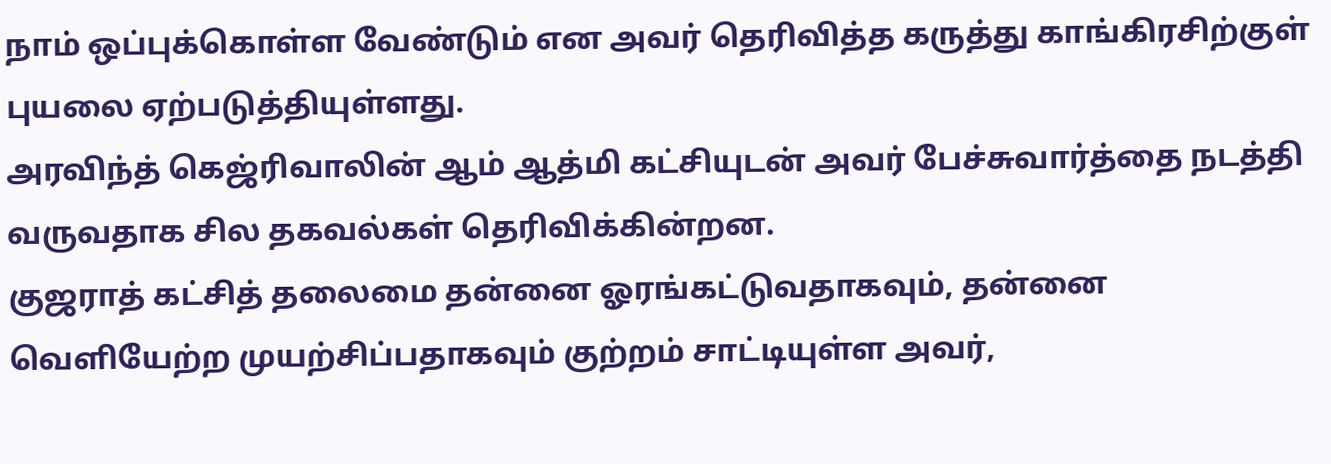நாம் ஒப்புக்கொள்ள வேண்டும் என அவர் தெரிவித்த கருத்து காங்கிரசிற்குள் புயலை ஏற்படுத்தியுள்ளது.
அரவிந்த் கெஜ்ரிவாலின் ஆம் ஆத்மி கட்சியுடன் அவர் பேச்சுவார்த்தை நடத்தி வருவதாக சில தகவல்கள் தெரிவிக்கின்றன.
குஜராத் கட்சித் தலைமை தன்னை ஓரங்கட்டுவதாகவும், தன்னை வெளியேற்ற முயற்சிப்பதாகவும் குற்றம் சாட்டியுள்ள அவர்,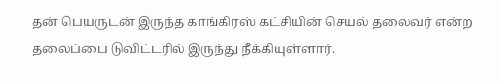தன் பெயருடன் இருந்த காங்கிரஸ் கட்சியின் செயல் தலைவர் என்ற தலைப்பை டுவிட்டரில் இருந்து நீக்கியுள்ளார்.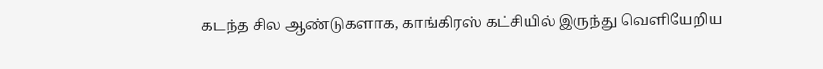கடந்த சில ஆண்டுகளாக, காங்கிரஸ் கட்சியில் இருந்து வெளியேறிய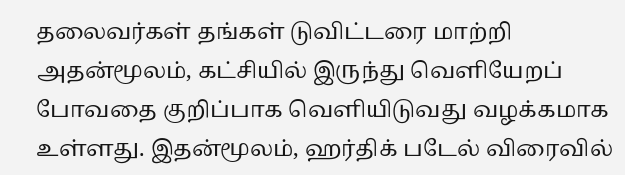தலைவர்கள் தங்கள் டுவிட்டரை மாற்றி அதன்மூலம், கட்சியில் இருந்து வெளியேறப் போவதை குறிப்பாக வெளியிடுவது வழக்கமாக உள்ளது. இதன்மூலம், ஹர்திக் படேல் விரைவில்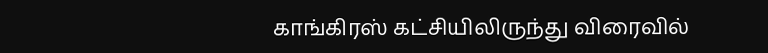காங்கிரஸ் கட்சியிலிருந்து விரைவில்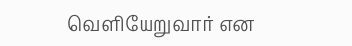வெளியேறுவார் என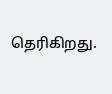தெரிகிறது.